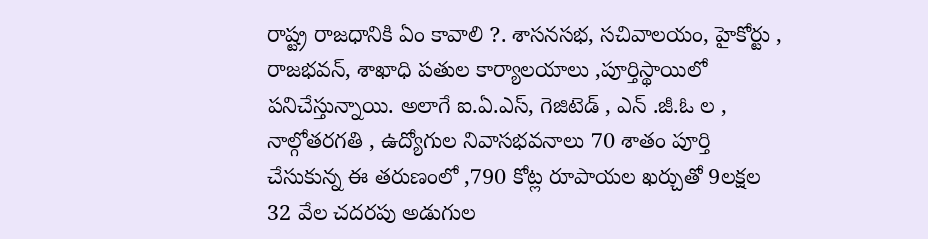రాష్ట్ర రాజధానికి ఏం కావాలి ?. శాసనసభ, సచివాలయం, హైకోర్టు , రాజభవన్, శాఖాధి పతుల కార్యాలయాలు ,పూర్తిస్థాయిలో పనిచేస్తున్నాయి. అలాగే ఐ.ఏ.ఎస్, గెజిటెడ్ , ఎన్ .జీ.ఓ ల , నాల్గోతరగతి , ఉద్యోగుల నివాసభవనాలు 70 శాతం పూర్తి చేసుకున్న ఈ తరుణంలో ,790 కోట్ల రూపాయల ఖర్చుతో 9లక్షల 32 వేల చదరపు అడుగుల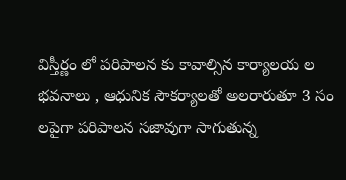విస్తీర్ణం లో పరిపాలన కు కావాల్సిన కార్యాలయ ల భవనాలు , ఆధునిక సౌకర్యాలతో అలరారుతూ 3 సం లపైగా పరిపాలన సజావుగా సాగుతున్న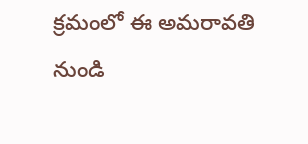క్రమంలో ఈ అమరావతి నుండి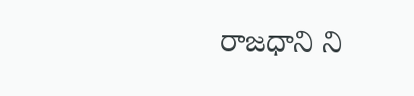రాజధాని ని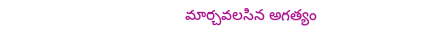మార్చవలసిన అగత్యం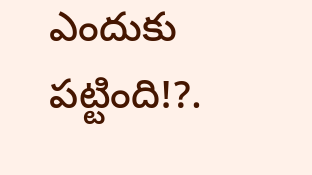ఎందుకు పట్టింది!?.